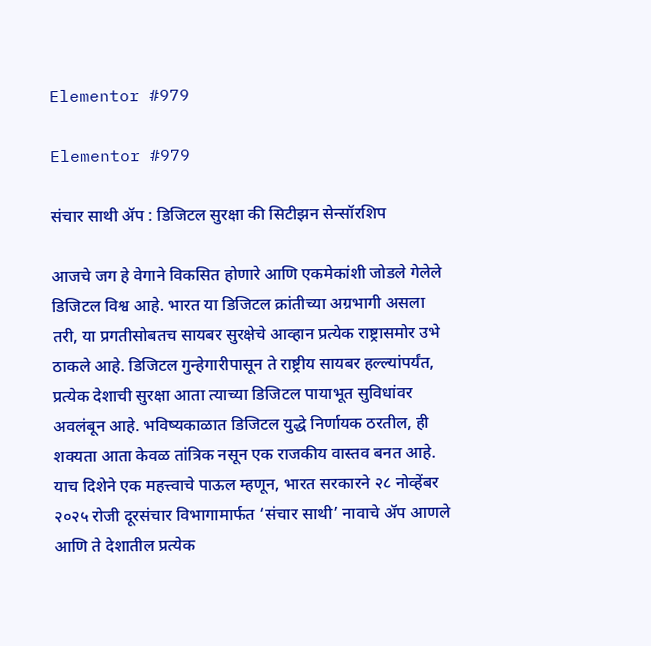Elementor #979

Elementor #979

संचार साथी ॲप : डिजिटल सुरक्षा की सिटीझन सेन्सॉरशिप

आजचे जग हे वेगाने विकसित होणारे आणि एकमेकांशी जोडले गेलेले डिजिटल विश्व आहे. भारत या डिजिटल क्रांतीच्या अग्रभागी असला तरी, या प्रगतीसोबतच सायबर सुरक्षेचे आव्हान प्रत्येक राष्ट्रासमोर उभे ठाकले आहे. डिजिटल गुन्हेगारीपासून ते राष्ट्रीय सायबर हल्ल्यांपर्यंत, प्रत्येक देशाची सुरक्षा आता त्याच्या डिजिटल पायाभूत सुविधांवर अवलंबून आहे. भविष्यकाळात डिजिटल युद्धे निर्णायक ठरतील, ही शक्यता आता केवळ तांत्रिक नसून एक राजकीय वास्तव बनत आहे. याच दिशेने एक महत्त्वाचे पाऊल म्हणून, भारत सरकारने २८ नोव्हेंबर २०२५ रोजी दूरसंचार विभागामार्फत ‘संचार साथी’ नावाचे ॲप आणले आणि ते देशातील प्रत्येक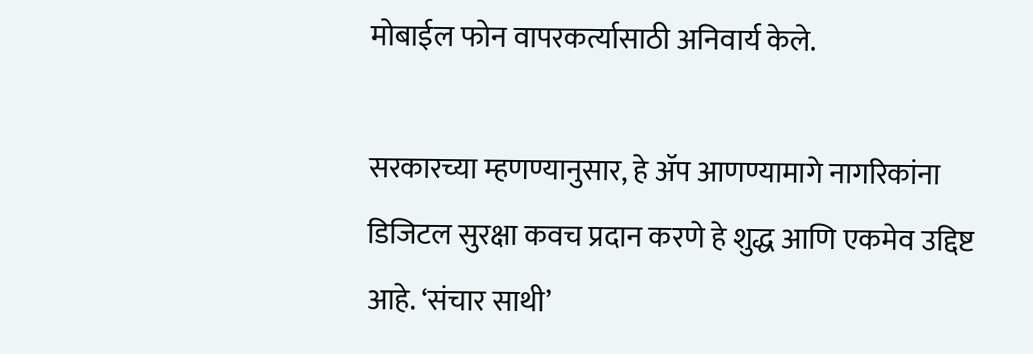मोबाईल फोन वापरकर्त्यासाठी अनिवार्य केले.

सरकारच्या म्हणण्यानुसार, हे ॲप आणण्यामागे नागरिकांना डिजिटल सुरक्षा कवच प्रदान करणे हे शुद्ध आणि एकमेव उद्दिष्ट आहे. ‘संचार साथी’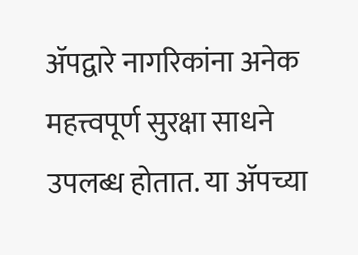ॲपद्वारे नागरिकांना अनेक महत्त्वपूर्ण सुरक्षा साधने उपलब्ध होतात. या ॲपच्या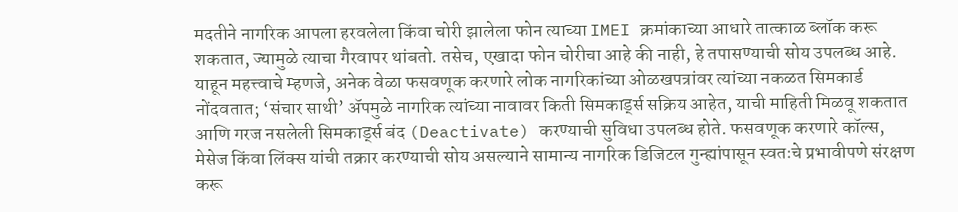मदतीने नागरिक आपला हरवलेला किंवा चोरी झालेला फोन त्याच्या IMEI क्रमांकाच्या आधारे तात्काळ ब्लॉक करू शकतात, ज्यामुळे त्याचा गैरवापर थांबतो. तसेच, एखादा फोन चोरीचा आहे की नाही, हे तपासण्याची सोय उपलब्ध आहे. याहून महत्त्वाचे म्हणजे, अनेक वेळा फसवणूक करणारे लोक नागरिकांच्या ओळखपत्रांवर त्यांच्या नकळत सिमकार्ड नोंदवतात; ‘संचार साथी’ ॲपमुळे नागरिक त्यांच्या नावावर किती सिमकार्ड्स सक्रिय आहेत, याची माहिती मिळवू शकतात आणि गरज नसलेली सिमकार्ड्स बंद (Deactivate) करण्याची सुविधा उपलब्ध होते. फसवणूक करणारे कॉल्स, मेसेज किंवा लिंक्स यांची तक्रार करण्याची सोय असल्याने सामान्य नागरिक डिजिटल गुन्ह्यांपासून स्वतःचे प्रभावीपणे संरक्षण करू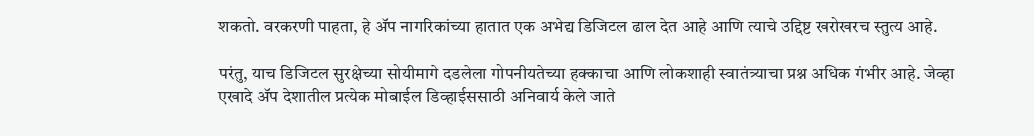शकतो. वरकरणी पाहता, हे ॲप नागरिकांच्या हातात एक अभेद्य डिजिटल ढाल देत आहे आणि त्याचे उद्दिष्ट खरोखरच स्तुत्य आहे.

परंतु, याच डिजिटल सुरक्षेच्या सोयीमागे दडलेला गोपनीयतेच्या हक्काचा आणि लोकशाही स्वातंत्र्याचा प्रश्न अधिक गंभीर आहे. जेव्हा एखादे ॲप देशातील प्रत्येक मोबाईल डिव्हाईससाठी अनिवार्य केले जाते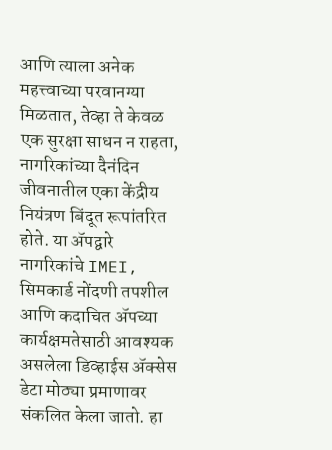आणि त्याला अनेक महत्त्वाच्या परवानग्या मिळतात, तेव्हा ते केवळ एक सुरक्षा साधन न राहता, नागरिकांच्या दैनंदिन जीवनातील एका केंद्रीय नियंत्रण बिंदूत रूपांतरित होते. या ॲपद्वारे नागरिकांचे IMEI, सिमकार्ड नोंदणी तपशील आणि कदाचित ॲपच्या कार्यक्षमतेसाठी आवश्यक असलेला डिव्हाईस ॲक्सेस डेटा मोठ्या प्रमाणावर संकलित केला जातो. हा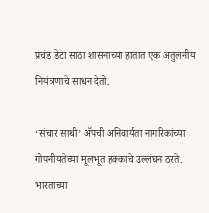प्रचंड डेटा साठा शासनाच्या हातात एक अतुलनीय नियंत्रणाचे साधन देतो.

‘संचार साथी’ ॲपची अनिवार्यता नागरिकांच्या गोपनीयतेच्या मूलभूत हक्काचे उल्लंघन ठरते. भारताच्या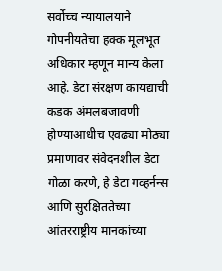सर्वोच्च न्यायालयाने गोपनीयतेचा हक्क मूलभूत अधिकार म्हणून मान्य केला आहे. डेटा संरक्षण कायद्याची कडक अंमलबजावणी होण्याआधीच एवढ्या मोठ्या प्रमाणावर संवेदनशील डेटा गोळा करणे, हे डेटा गव्हर्नन्स आणि सुरक्षिततेच्या आंतरराष्ट्रीय मानकांच्या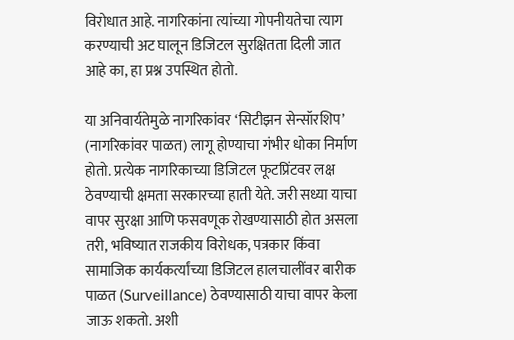विरोधात आहे. नागरिकांना त्यांच्या गोपनीयतेचा त्याग करण्याची अट घालून डिजिटल सुरक्षितता दिली जात आहे का, हा प्रश्न उपस्थित होतो.

या अनिवार्यतेमुळे नागरिकांवर ‘सिटीझन सेन्सॉरशिप’ (नागरिकांवर पाळत) लागू होण्याचा गंभीर धोका निर्माण होतो. प्रत्येक नागरिकाच्या डिजिटल फूटप्रिंटवर लक्ष ठेवण्याची क्षमता सरकारच्या हाती येते. जरी सध्या याचा वापर सुरक्षा आणि फसवणूक रोखण्यासाठी होत असला तरी, भविष्यात राजकीय विरोधक, पत्रकार किंवा सामाजिक कार्यकर्त्यांच्या डिजिटल हालचालींवर बारीक पाळत (Surveillance) ठेवण्यासाठी याचा वापर केला जाऊ शकतो. अशी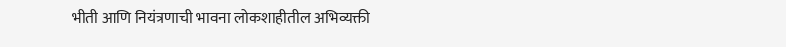भीती आणि नियंत्रणाची भावना लोकशाहीतील अभिव्यक्ती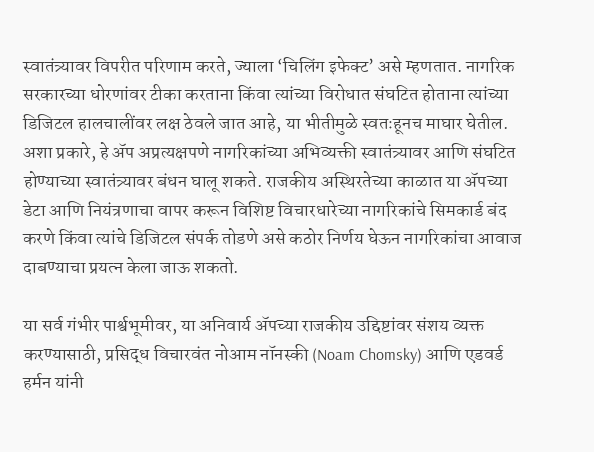स्वातंत्र्यावर विपरीत परिणाम करते, ज्याला ‘चिलिंग इफेक्ट’ असे म्हणतात. नागरिक सरकारच्या धोरणांवर टीका करताना किंवा त्यांच्या विरोधात संघटित होताना त्यांच्या डिजिटल हालचालींवर लक्ष ठेवले जात आहे, या भीतीमुळे स्वतःहूनच माघार घेतील. अशा प्रकारे, हे ॲप अप्रत्यक्षपणे नागरिकांच्या अभिव्यक्ती स्वातंत्र्यावर आणि संघटित होण्याच्या स्वातंत्र्यावर बंधन घालू शकते. राजकीय अस्थिरतेच्या काळात या ॲपच्या डेटा आणि नियंत्रणाचा वापर करून विशिष्ट विचारधारेच्या नागरिकांचे सिमकार्ड बंद करणे किंवा त्यांचे डिजिटल संपर्क तोडणे असे कठोर निर्णय घेऊन नागरिकांचा आवाज दाबण्याचा प्रयत्न केला जाऊ शकतो.

या सर्व गंभीर पार्श्वभूमीवर, या अनिवार्य ॲपच्या राजकीय उद्दिष्टांवर संशय व्यक्त करण्यासाठी, प्रसिद्ध विचारवंत नोआम नॉनस्की (Noam Chomsky) आणि एडवर्ड हर्मन यांनी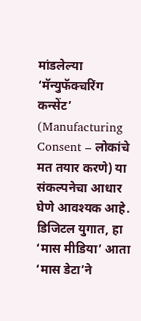मांडलेल्या ‘मॅन्युफॅक्चरिंग कन्सेंट’ (Manufacturing Consent – लोकांचे मत तयार करणे) या संकल्पनेचा आधार घेणे आवश्यक आहे. डिजिटल युगात, हा ‘मास मीडिया’ आता ‘मास डेटा’ने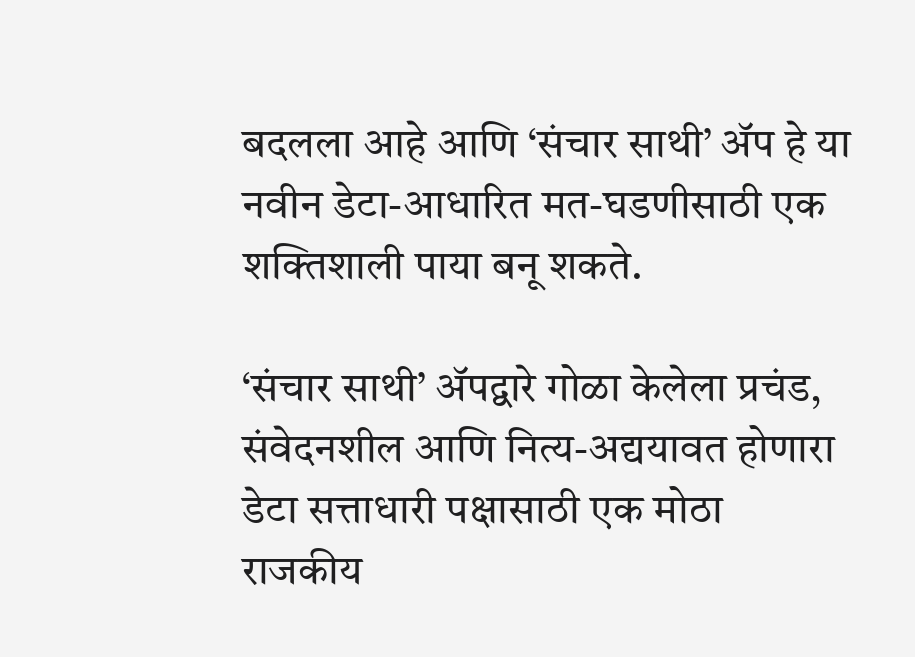बदलला आहे आणि ‘संचार साथी’ ॲप हे या नवीन डेटा-आधारित मत-घडणीसाठी एक शक्तिशाली पाया बनू शकते.

‘संचार साथी’ ॲपद्वारे गोळा केलेला प्रचंड, संवेदनशील आणि नित्य-अद्ययावत होणारा डेटा सत्ताधारी पक्षासाठी एक मोठा राजकीय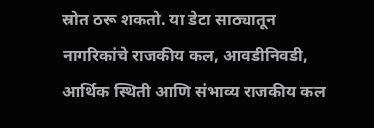स्रोत ठरू शकतो. या डेटा साठ्यातून नागरिकांचे राजकीय कल, आवडीनिवडी, आर्थिक स्थिती आणि संभाव्य राजकीय कल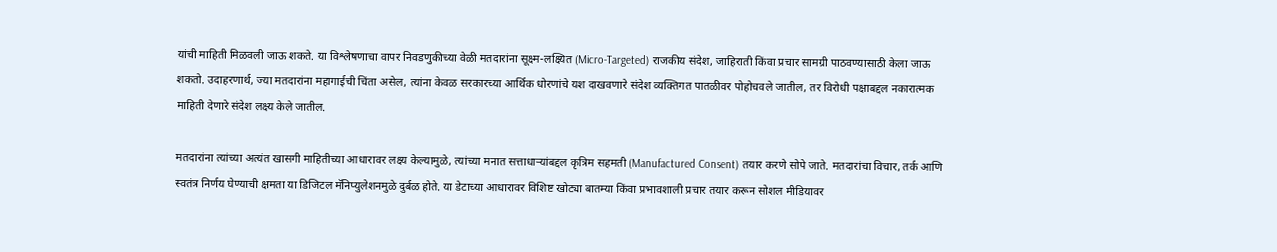यांची माहिती मिळवली जाऊ शकते. या विश्लेषणाचा वापर निवडणुकीच्या वेळी मतदारांना सूक्ष्म-लक्ष्यित (Micro-Targeted) राजकीय संदेश, जाहिराती किंवा प्रचार सामग्री पाठवण्यासाठी केला जाऊ शकतो. उदाहरणार्थ, ज्या मतदारांना महागाईची चिंता असेल, त्यांना केवळ सरकारच्या आर्थिक धोरणांचे यश दाखवणारे संदेश व्यक्तिगत पातळीवर पोहोचवले जातील, तर विरोधी पक्षाबद्दल नकारात्मक माहिती देणारे संदेश लक्ष्य केले जातील.

मतदारांना त्यांच्या अत्यंत खासगी माहितीच्या आधारावर लक्ष्य केल्यामुळे, त्यांच्या मनात सत्ताधाऱ्यांबद्दल कृत्रिम सहमती (Manufactured Consent) तयार करणे सोपे जाते. मतदारांचा विचार, तर्क आणि स्वतंत्र निर्णय घेण्याची क्षमता या डिजिटल मॅनिप्युलेशनमुळे दुर्बळ होते. या डेटाच्या आधारावर विशिष्ट खोट्या बातम्या किंवा प्रभावशाली प्रचार तयार करून सोशल मीडियावर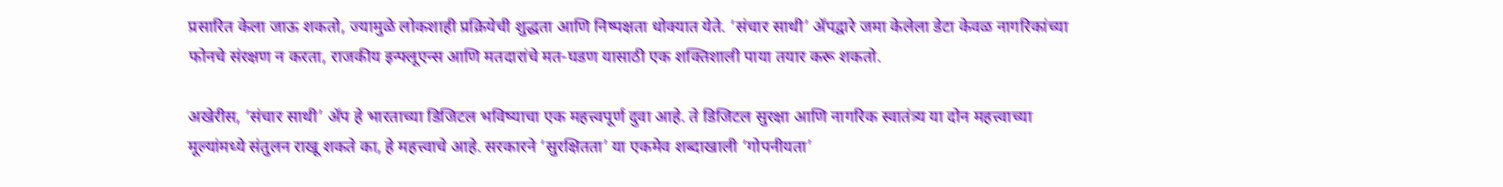प्रसारित केला जाऊ शकतो, ज्यामुळे लोकशाही प्रक्रियेची शुद्धता आणि निष्पक्षता धोक्यात येते. ‘संचार साथी’ ॲपद्वारे जमा केलेला डेटा केवळ नागरिकांच्या फोनचे संरक्षण न करता, राजकीय इन्फ्लूएन्स आणि मतदारांचे मत-घडण यासाठी एक शक्तिशाली पाया तयार करू शकतो.

अखेरीस, ‘संचार साथी’ ॲप हे भारताच्या डिजिटल भविष्याचा एक महत्त्वपूर्ण दुवा आहे. ते डिजिटल सुरक्षा आणि नागरिक स्वातंत्र्य या दोन महत्त्वाच्या मूल्यांमध्ये संतुलन राखू शकते का, हे महत्त्वाचे आहे. सरकारने ‘सुरक्षितता’ या एकमेव शब्दाखाली ‘गोपनीयता’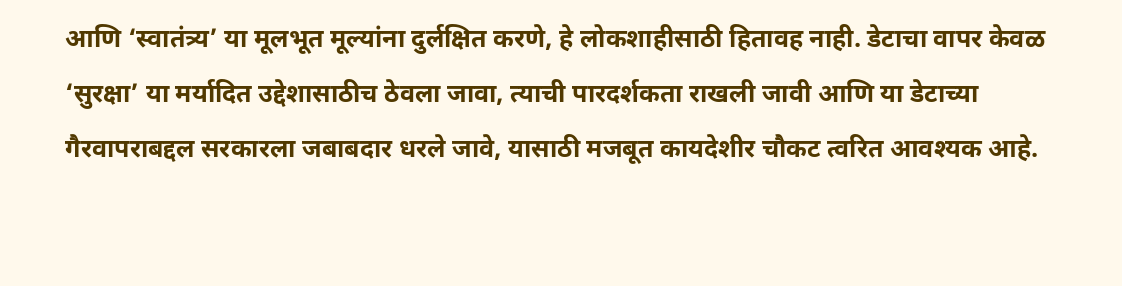आणि ‘स्वातंत्र्य’ या मूलभूत मूल्यांना दुर्लक्षित करणे, हे लोकशाहीसाठी हितावह नाही. डेटाचा वापर केवळ ‘सुरक्षा’ या मर्यादित उद्देशासाठीच ठेवला जावा, त्याची पारदर्शकता राखली जावी आणि या डेटाच्या गैरवापराबद्दल सरकारला जबाबदार धरले जावे, यासाठी मजबूत कायदेशीर चौकट त्वरित आवश्यक आहे.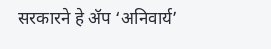सरकारने हे ॲप ‘अनिवार्य’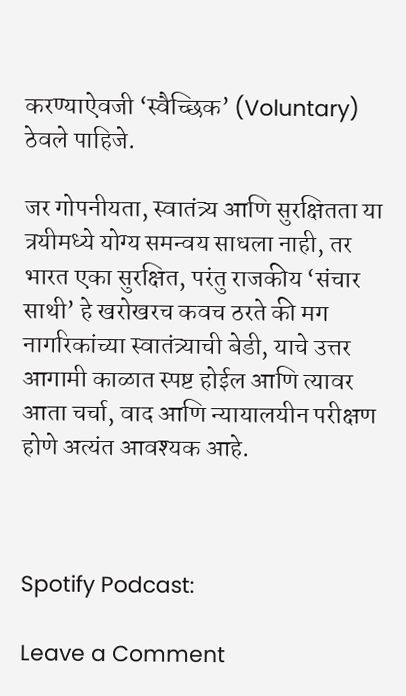करण्याऐवजी ‘स्वैच्छिक’ (Voluntary) ठेवले पाहिजे.

जर गोपनीयता, स्वातंत्र्य आणि सुरक्षितता या त्रयीमध्ये योग्य समन्वय साधला नाही, तर भारत एका सुरक्षित, परंतु राजकीय ‘संचार साथी’ हे खरोखरच कवच ठरते की मग नागरिकांच्या स्वातंत्र्याची बेडी, याचे उत्तर आगामी काळात स्पष्ट होईल आणि त्यावर आता चर्चा, वाद आणि न्यायालयीन परीक्षण होणे अत्यंत आवश्यक आहे.



Spotify Podcast:

Leave a Comment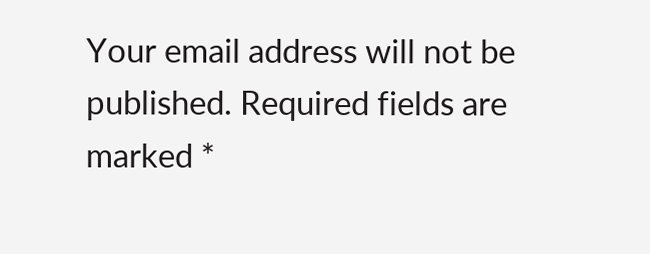Your email address will not be published. Required fields are marked *